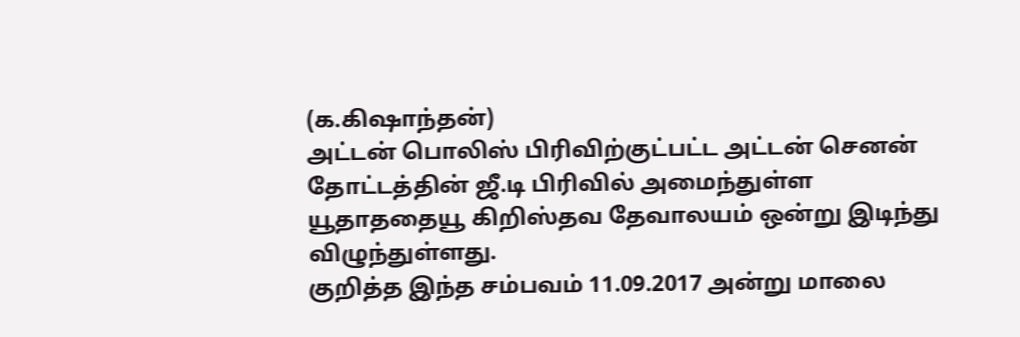(க.கிஷாந்தன்)
அட்டன் பொலிஸ் பிரிவிற்குட்பட்ட அட்டன் செனன் தோட்டத்தின் ஜீ.டி பிரிவில் அமைந்துள்ள யூதாததையூ கிறிஸ்தவ தேவாலயம் ஒன்று இடிந்து விழுந்துள்ளது.
குறித்த இந்த சம்பவம் 11.09.2017 அன்று மாலை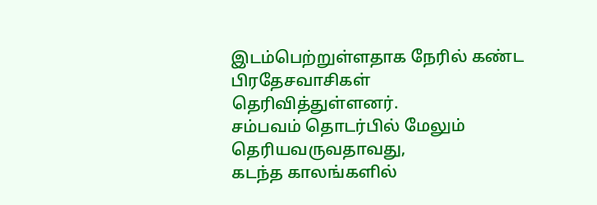இடம்பெற்றுள்ளதாக நேரில் கண்ட பிரதேசவாசிகள் தெரிவித்துள்ளனர்.
சம்பவம் தொடர்பில் மேலும் தெரியவருவதாவது,
கடந்த காலங்களில்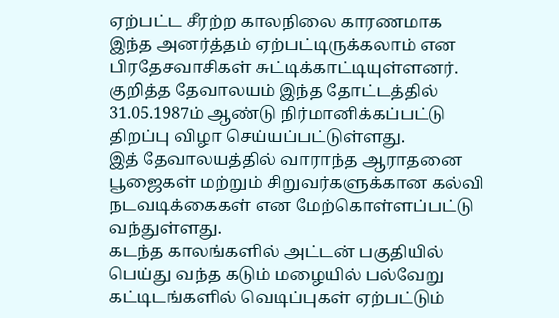ஏற்பட்ட சீரற்ற காலநிலை காரணமாக இந்த அனர்த்தம் ஏற்பட்டிருக்கலாம் என பிரதேசவாசிகள் சுட்டிக்காட்டியுள்ளனர். குறித்த தேவாலயம் இந்த தோட்டத்தில் 31.05.1987ம் ஆண்டு நிர்மானிக்கப்பட்டு திறப்பு விழா செய்யப்பட்டுள்ளது.
இத் தேவாலயத்தில் வாராந்த ஆராதனை பூஜைகள் மற்றும் சிறுவர்களுக்கான கல்வி நடவடிக்கைகள் என மேற்கொள்ளப்பட்டு வந்துள்ளது.
கடந்த காலங்களில் அட்டன் பகுதியில் பெய்து வந்த கடும் மழையில் பல்வேறு கட்டிடங்களில் வெடிப்புகள் ஏற்பட்டும்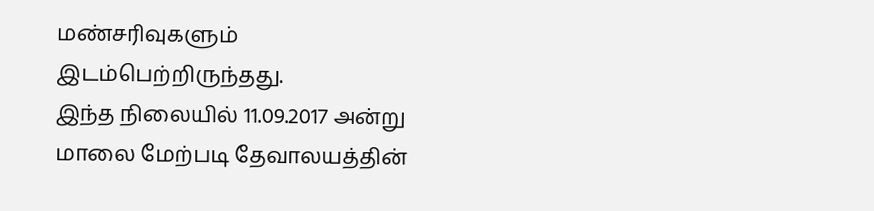மண்சரிவுகளும் இடம்பெற்றிருந்தது.
இந்த நிலையில் 11.09.2017 அன்று மாலை மேற்படி தேவாலயத்தின்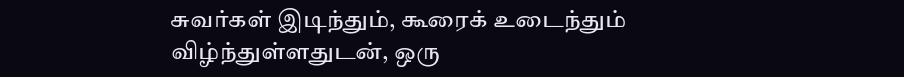சுவர்கள் இடிந்தும், கூரைக் உடைந்தும் விழ்ந்துள்ளதுடன், ஒரு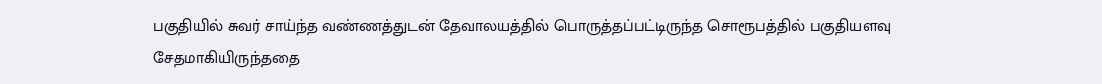பகுதியில் சுவர் சாய்ந்த வண்ணத்துடன் தேவாலயத்தில் பொருத்தப்பட்டிருந்த சொரூபத்தில் பகுதியளவு சேதமாகியிருந்ததை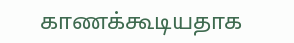காணக்கூடியதாக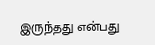இருந்தது என்பது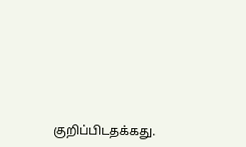குறிப்பிடதக்கது.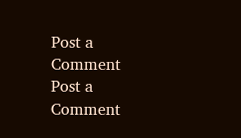Post a Comment
Post a Comment